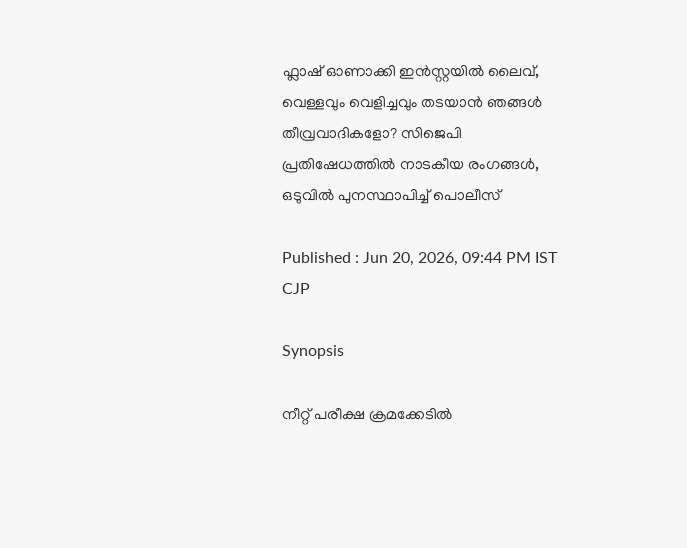ഫ്ലാഷ് ഓണാക്കി ഇൻസ്റ്റയിൽ ലൈവ്, വെള്ളവും വെളിച്ചവും തടയാൻ ഞങ്ങൾ തീവ്രവാദികളോ? സിജെപി പ്രതിഷേധത്തിൽ നാടകീയ രംഗങ്ങൾ, ഒടുവിൽ പുനസ്ഥാപിച്ച് പൊലീസ്

Published : Jun 20, 2026, 09:44 PM IST
CJP

Synopsis

നീറ്റ് പരീക്ഷ ക്രമക്കേടിൽ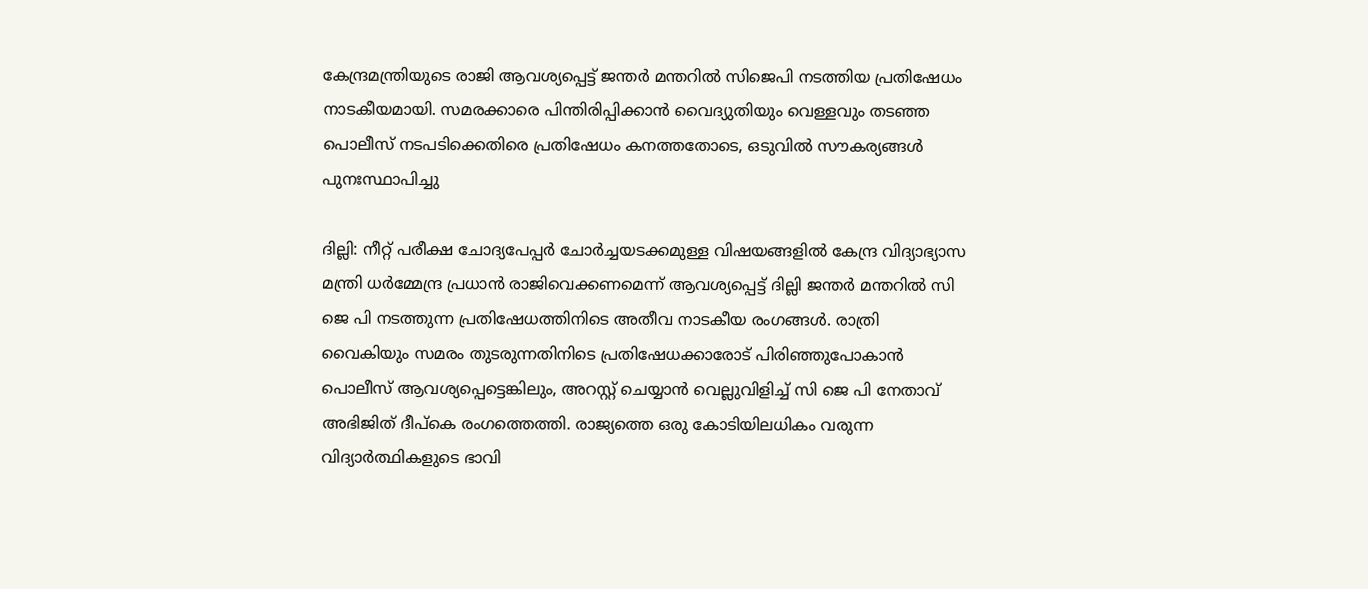കേന്ദ്രമന്ത്രിയുടെ രാജി ആവശ്യപ്പെട്ട് ജന്തർ മന്തറിൽ സിജെപി നടത്തിയ പ്രതിഷേധം നാടകീയമായി. സമരക്കാരെ പിന്തിരിപ്പിക്കാൻ വൈദ്യുതിയും വെള്ളവും തടഞ്ഞ പൊലീസ് നടപടിക്കെതിരെ പ്രതിഷേധം കനത്തതോടെ, ഒടുവിൽ സൗകര്യങ്ങൾ പുനഃസ്ഥാപിച്ചു

ദില്ലി: നീറ്റ് പരീക്ഷ ചോദ്യപേപ്പ‌ർ ചോർച്ചയടക്കമുള്ള വിഷയങ്ങളിൽ കേന്ദ്ര വിദ്യാഭ്യാസ മന്ത്രി ധർമ്മേന്ദ്ര പ്രധാൻ രാജിവെക്കണമെന്ന് ആവശ്യപ്പെട്ട് ദില്ലി ജന്തർ മന്തറിൽ സി ജെ പി നടത്തുന്ന പ്രതിഷേധത്തിനിടെ അതീവ നാടകീയ രംഗങ്ങൾ. രാത്രി വൈകിയും സമരം തുടരുന്നതിനിടെ പ്രതിഷേധക്കാരോട് പിരിഞ്ഞുപോകാൻ പൊലീസ് ആവശ്യപ്പെട്ടെങ്കിലും, അറസ്റ്റ് ചെയ്യാൻ വെല്ലുവിളിച്ച് സി ജെ പി നേതാവ് അഭിജിത് ദീപ്കെ രംഗത്തെത്തി. രാജ്യത്തെ ഒരു കോടിയിലധികം വരുന്ന വിദ്യാർത്ഥികളുടെ ഭാവി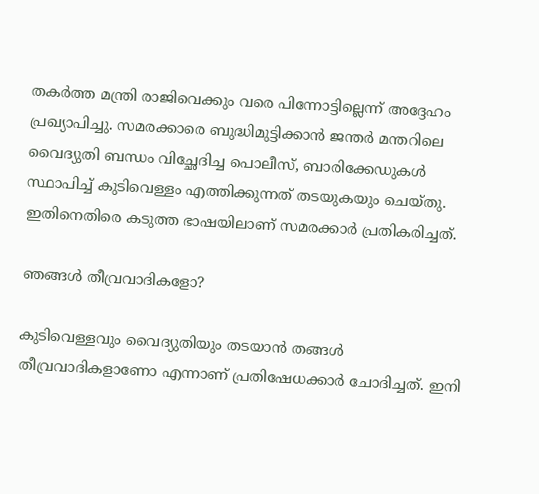തകർത്ത മന്ത്രി രാജിവെക്കും വരെ പിന്നോട്ടില്ലെന്ന് അദ്ദേഹം പ്രഖ്യാപിച്ചു. സമരക്കാരെ ബുദ്ധിമുട്ടിക്കാൻ ജന്തർ മന്തറിലെ വൈദ്യുതി ബന്ധം വിച്ഛേദിച്ച പൊലീസ്, ബാരിക്കേഡുകൾ സ്ഥാപിച്ച് കുടിവെള്ളം എത്തിക്കുന്നത് തടയുകയും ചെയ്തു. ഇതിനെതിരെ കടുത്ത ഭാഷയിലാണ് സമരക്കാർ പ്രതികരിച്ചത്.

ഞങ്ങൾ തീവ്രവാദികളോ?

കുടിവെള്ളവും വൈദ്യുതിയും തടയാൻ തങ്ങൾ തീവ്രവാദികളാണോ എന്നാണ് പ്രതിഷേധക്കാർ ചോദിച്ചത്. ഇനി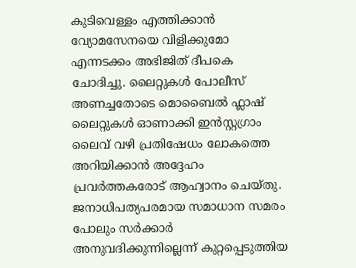കുടിവെള്ളം എത്തിക്കാൻ വ്യോമസേനയെ വിളിക്കുമോ എന്നടക്കം അഭിജിത് ദീപകെ ചോദിച്ചു. ലൈറ്റുകൾ പോലീസ് അണച്ചതോടെ മൊബൈൽ ഫ്ലാഷ് ലൈറ്റുകൾ ഓണാക്കി ഇൻസ്റ്റഗ്രാം ലൈവ് വഴി പ്രതിഷേധം ലോകത്തെ അറിയിക്കാൻ അദ്ദേഹം പ്രവർത്തകരോട് ആഹ്വാനം ചെയ്തു. ജനാധിപത്യപരമായ സമാധാന സമരം പോലും സർക്കാർ അനുവദിക്കുന്നില്ലെന്ന് കുറ്റപ്പെടുത്തിയ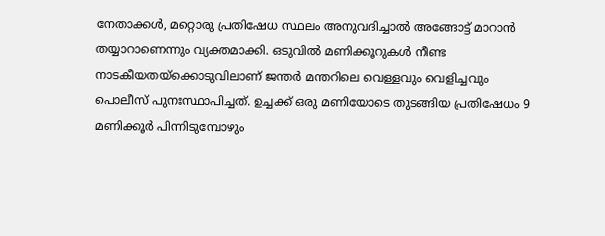നേതാക്കൾ, മറ്റൊരു പ്രതിഷേധ സ്ഥലം അനുവദിച്ചാൽ അങ്ങോട്ട് മാറാൻ തയ്യാറാണെന്നും വ്യക്തമാക്കി. ഒടുവിൽ മണിക്കൂറുകൾ നീണ്ട നാടകീയതയ്ക്കൊടുവിലാണ് ജന്തർ മന്തറിലെ വെള്ളവും വെളിച്ചവും പൊലീസ് പുനഃസ്ഥാപിച്ചത്. ഉച്ചക്ക് ഒരു മണിയോടെ തുടങ്ങിയ പ്രതിഷേധം 9 മണിക്കൂർ പിന്നിടുമ്പോഴും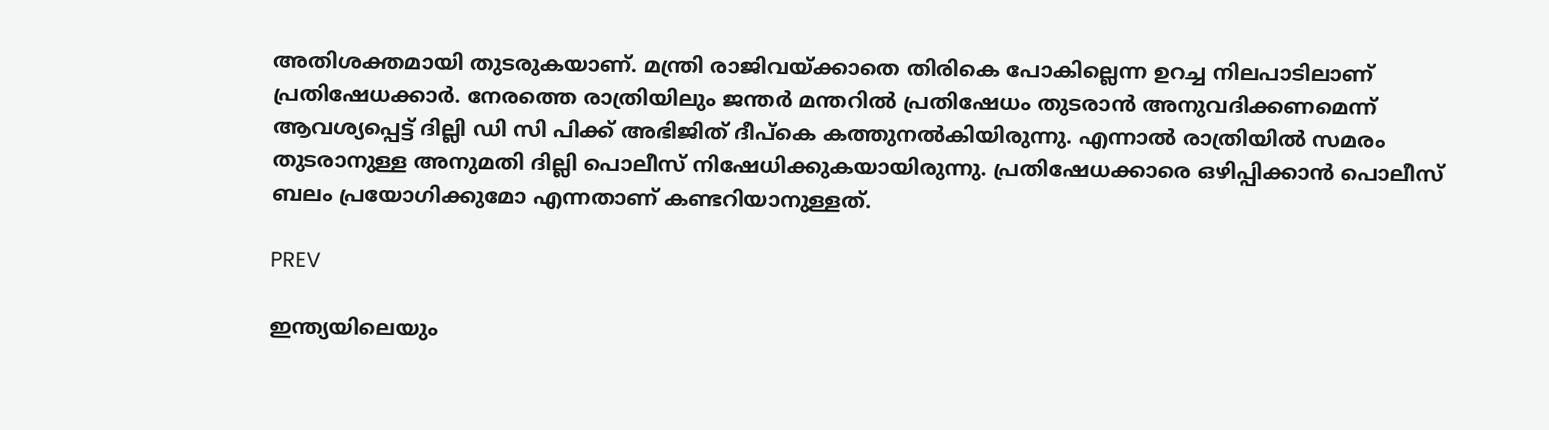അതിശക്തമായി തുടരുകയാണ്. മന്ത്രി രാജിവയ്ക്കാതെ തിരികെ പോകില്ലെന്ന ഉറച്ച നിലപാടിലാണ് പ്രതിഷേധക്കാർ. നേരത്തെ രാത്രിയിലും ജന്തർ മന്തറിൽ പ്രതിഷേധം തുടരാൻ അനുവദിക്കണമെന്ന് ആവശ്യപ്പെട്ട് ദില്ലി ഡി സി പിക്ക് അഭിജിത് ദീപ്കെ കത്തുനൽകിയിരുന്നു. എന്നാൽ രാത്രിയിൽ സമരം തുടരാനുള്ള അനുമതി ദില്ലി പൊലീസ് നിഷേധിക്കുകയായിരുന്നു. പ്രതിഷേധക്കാരെ ഒഴിപ്പിക്കാൻ പൊലീസ് ബലം പ്രയോഗിക്കുമോ എന്നതാണ് കണ്ടറിയാനുള്ളത്.

PREV

ഇന്ത്യയിലെയും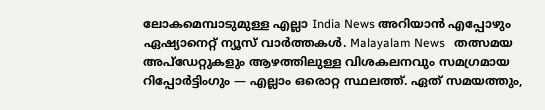ലോകമെമ്പാടുമുള്ള എല്ലാ India News അറിയാൻ എപ്പോഴും ഏഷ്യാനെറ്റ് ന്യൂസ് വാർത്തകൾ. Malayalam News   തത്സമയ അപ്‌ഡേറ്റുകളും ആഴത്തിലുള്ള വിശകലനവും സമഗ്രമായ റിപ്പോർട്ടിംഗും — എല്ലാം ഒരൊറ്റ സ്ഥലത്ത്. ഏത് സമയത്തും,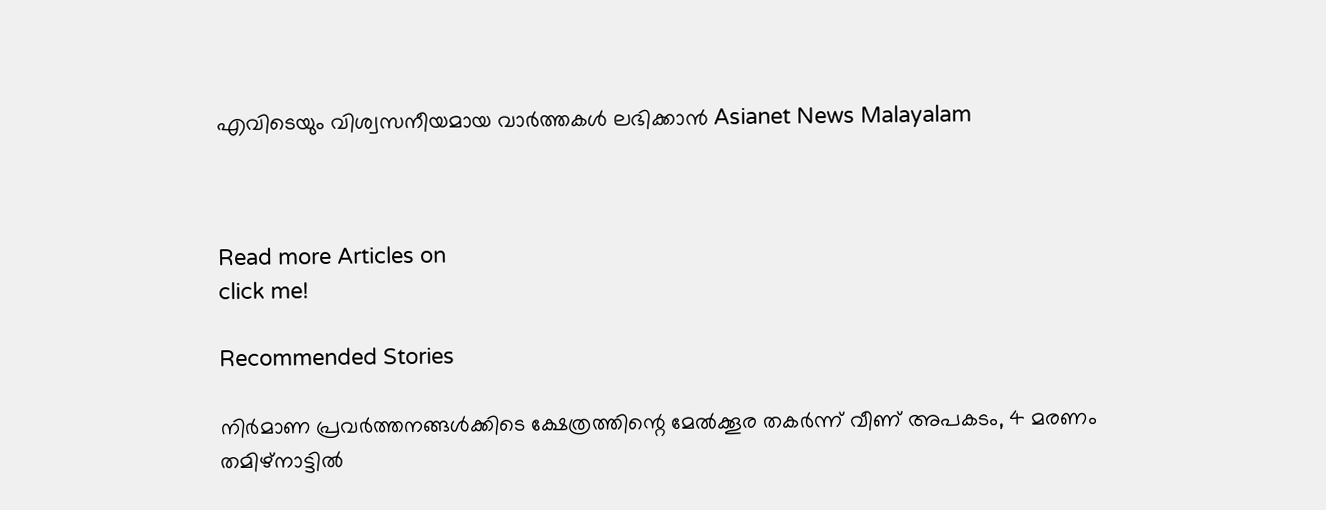എവിടെയും വിശ്വസനീയമായ വാർത്തകൾ ലഭിക്കാൻ Asianet News Malayalam



Read more Articles on
click me!

Recommended Stories

നിർമാണ പ്രവർത്തനങ്ങൾക്കിടെ ക്ഷേത്രത്തിന്റെ മേൽക്കൂര തകർന്ന് വീണ് അപകടം, 4 മരണം
തമിഴ്‌നാട്ടിൽ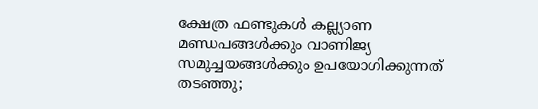ക്ഷേത്ര ഫണ്ടുകൾ കല്ല്യാണ മണ്ഡപങ്ങൾക്കും വാണിജ്യ സമുച്ചയങ്ങൾക്കും ഉപയോഗിക്കുന്നത് തടഞ്ഞു;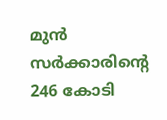മുൻ സർക്കാരിന്‍റെ 246 കോടി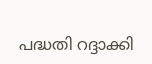പദ്ധതി റദ്ദാക്കി